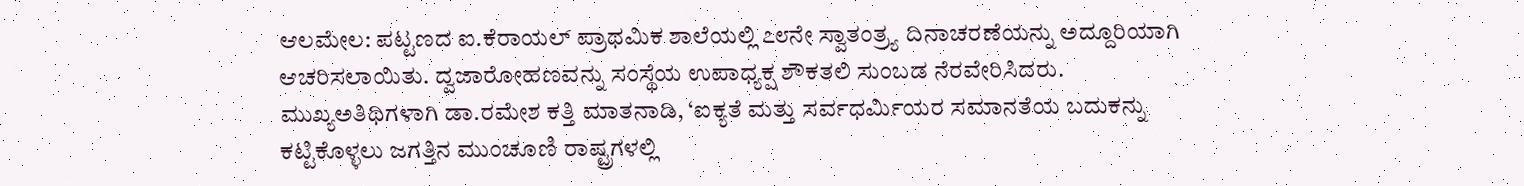ಆಲಮೇಲ: ಪಟ್ಟಣದ ಐ.ಕೆರಾಯಲ್ ಪ್ರಾಥಮಿಕ ಶಾಲೆಯಲ್ಲಿ ೭೮ನೇ ಸ್ವಾತಂತ್ರ್ಯ ದಿನಾಚರಣೆಯನ್ನು ಅದ್ದೂರಿಯಾಗಿ ಆಚರಿಸಲಾಯಿತು. ದ್ವಜಾರೋಹಣವನ್ನು ಸಂಸ್ಥೆಯ ಉಪಾಧ್ಯಕ್ಷ ಶೌಕತಲಿ ಸುಂಬಡ ನೆರವೇರಿಸಿದರು.
ಮುಖ್ಯಅತಿಥಿಗಳಾಗಿ ಡಾ.ರಮೇಶ ಕತ್ತಿ ಮಾತನಾಡಿ, ‘ಐಕ್ಯತೆ ಮತ್ತು ಸರ್ವಧರ್ಮಿಯರ ಸಮಾನತೆಯ ಬದುಕನ್ನು ಕಟ್ಟಿಕೊಳ್ಳಲು ಜಗತ್ತಿನ ಮುಂಚೂಣಿ ರಾಷ್ಟ್ರಗಳಲ್ಲಿ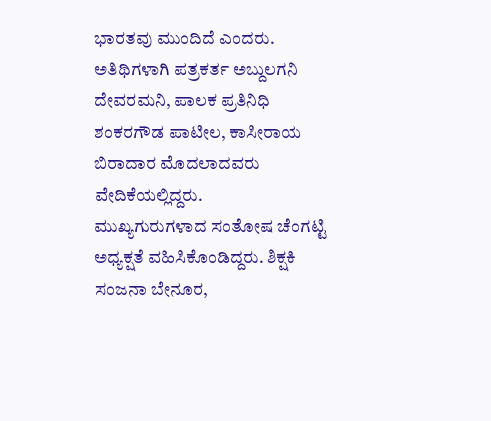ಭಾರತವು ಮುಂದಿದೆ ಎಂದರು.
ಅತಿಥಿಗಳಾಗಿ ಪತ್ರಕರ್ತ ಅಬ್ದುಲಗನಿ ದೇವರಮನಿ, ಪಾಲಕ ಪ್ರತಿನಿಧಿ ಶಂಕರಗೌಡ ಪಾಟೀಲ, ಕಾಸೀರಾಯ ಬಿರಾದಾರ ಮೊದಲಾದವರು ವೇದಿಕೆಯಲ್ಲಿದ್ದರು.
ಮುಖ್ಯಗುರುಗಳಾದ ಸಂತೋಷ ಚೆಂಗಟ್ಟಿ ಅಧ್ಯಕ್ಷತೆ ವಹಿಸಿಕೊಂಡಿದ್ದರು. ಶಿಕ್ಷಕಿ ಸಂಜನಾ ಬೇನೂರ,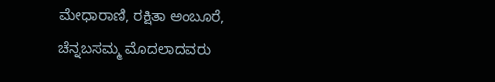ಮೇಧಾರಾಣಿ, ರಕ್ಷಿತಾ ಅಂಬೂರೆ, ಚೆನ್ನಬಸಮ್ಮ ಮೊದಲಾದವರು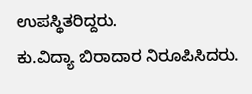ಉಪಸ್ಥಿತರಿದ್ದರು.
ಕು.ವಿದ್ಯಾ ಬಿರಾದಾರ ನಿರೂಪಿಸಿದರು.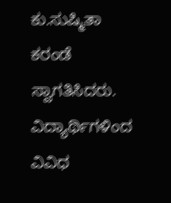ಕು.ಸುಷ್ಮಿತಾ ಕರಂಡೆ ಸ್ವಾಗತಿಸಿದರು.
ವಿದ್ಯಾರ್ಥಿಗಳಿಂದ ವಿವಿಧ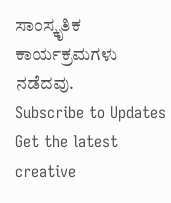ಸಾಂಸ್ಕೃತಿಕ ಕಾರ್ಯಕ್ರಮಗಳು ನಡೆದವು.
Subscribe to Updates
Get the latest creative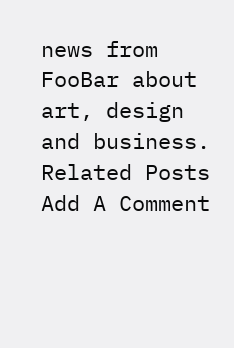news from FooBar about art, design and business.
Related Posts
Add A Comment